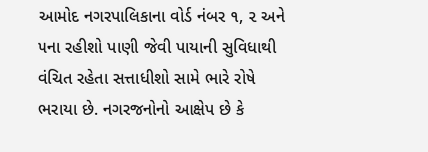આમોદ નગરપાલિકાના વોર્ડ નંબર ૧, ૨ અને ૫ના રહીશો પાણી જેવી પાયાની સુવિધાથી વંચિત રહેતા સત્તાધીશો સામે ભારે રોષે ભરાયા છે. નગરજનોનો આક્ષેપ છે કે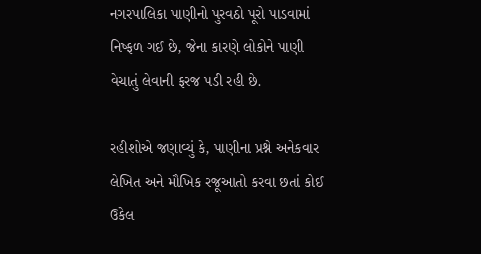નગરપાલિકા પાણીનો પુરવઠો પૂરો પાડવામાં નિષ્ફળ ગઈ છે, જેના કારણે લોકોને પાણી વેચાતું લેવાની ફરજ પડી રહી છે.

રહીશોએ જણાવ્યું કે, પાણીના પ્રશ્ને અનેકવાર લેખિત અને મૌખિક રજૂઆતો કરવા છતાં કોઈ ઉકેલ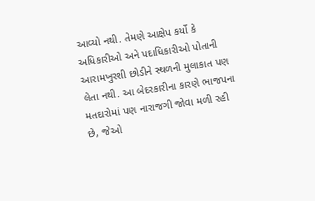આવ્યો નથી. તેમણે આક્ષેપ કર્યો કે અધિકારીઓ અને પદાધિકારીઓ પોતાની આરામખુરશી છોડીને સ્થળની મુલાકાત પણ લેતા નથી. આ બેદરકારીના કારણે ભાજપના મતદારોમાં પણ નારાજગી જોવા મળી રહી છે, જેઓ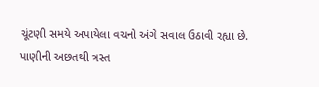ચૂંટણી સમયે અપાયેલા વચનો અંગે સવાલ ઉઠાવી રહ્યા છે.
પાણીની અછતથી ત્રસ્ત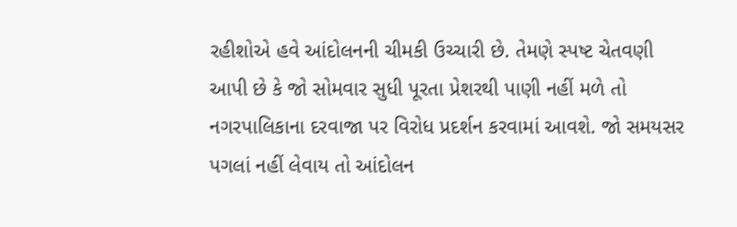રહીશોએ હવે આંદોલનની ચીમકી ઉચ્ચારી છે. તેમણે સ્પષ્ટ ચેતવણી આપી છે કે જો સોમવાર સુધી પૂરતા પ્રેશરથી પાણી નહીં મળે તો નગરપાલિકાના દરવાજા પર વિરોધ પ્રદર્શન કરવામાં આવશે. જો સમયસર પગલાં નહીં લેવાય તો આંદોલન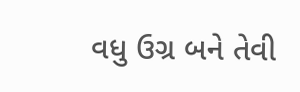વધુ ઉગ્ર બને તેવી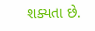શક્યતા છે.